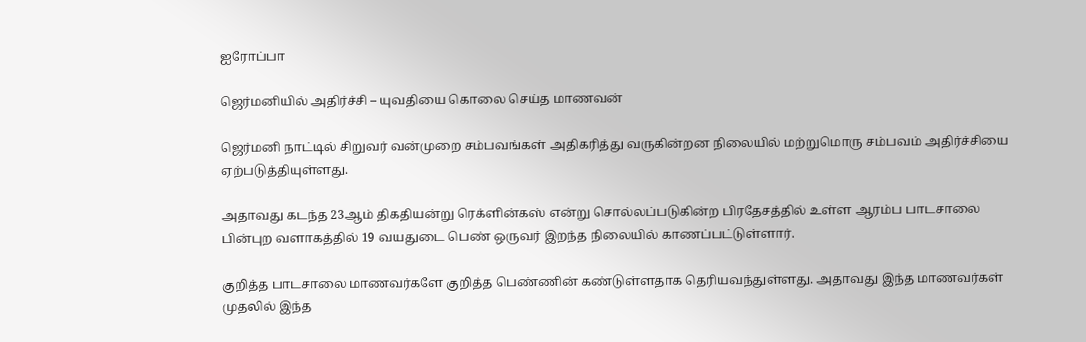ஐரோப்பா

ஜெர்மனியில் அதிர்ச்சி – யுவதியை கொலை செய்த மாணவன்

ஜெர்மனி நாட்டில் சிறுவர் வன்முறை சம்பவங்கள் அதிகரித்து வருகின்றன நிலையில் மற்றுமொரு சம்பவம் அதிர்ச்சியை ஏற்படுத்தியுள்ளது.

அதாவது கடந்த 23ஆம் திகதியன்று ரெக்ளின்கஸ் என்று சொல்லப்படுகின்ற பிரதேசத்தில் உள்ள ஆரம்ப பாடசாலை பின்புற வளாகத்தில் 19 வயதுடை பெண் ஒருவர் இறந்த நிலையில் காணப்பட்டுள்ளார்.

குறித்த பாடசாலை மாணவர்களே குறித்த பெண்ணின் கண்டுள்ளதாக தெரியவந்துள்ளது. அதாவது இந்த மாணவர்கள் முதலில் இந்த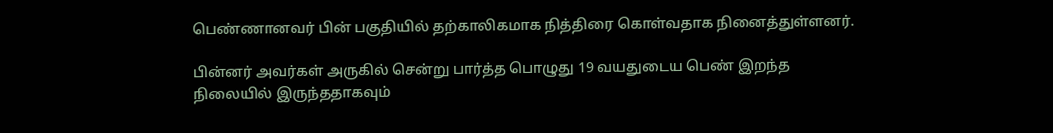பெண்ணானவர் பின் பகுதியில் தற்காலிகமாக நித்திரை கொள்வதாக நினைத்துள்ளனர்.

பின்னர் அவர்கள் அருகில் சென்று பார்த்த பொழுது 19 வயதுடைய பெண் இறந்த நிலையில் இருந்ததாகவும்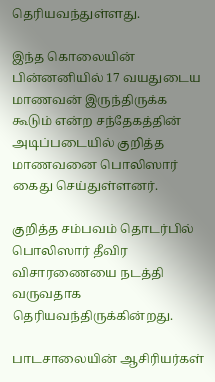தெரியவந்துள்ளது.

இந்த கொலையின் பின்னனியில் 17 வயதுடைய மாணவன் இருந்திருக்க கூடும் என்ற சந்தேகத்தின் அடிப்படையில் குறித்த மாணவனை பொலிஸார் கைது செய்துள்ளனர்.

குறித்த சம்பவம் தொடர்பில் பொலிஸார் தீவிர விசாரணையை நடத்தி வருவதாக தெரியவந்திருக்கின்றது.

பாடசாலையின் ஆசிரியர்கள்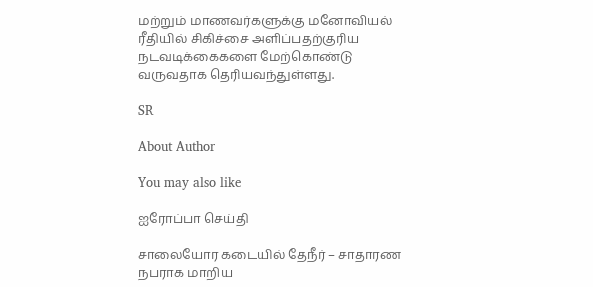மற்றும் மாணவர்களுக்கு மனோவியல் ரீதியில் சிகிச்சை அளிப்பதற்குரிய நடவடிக்கைகளை மேற்கொண்டு வருவதாக தெரியவந்துள்ளது.

SR

About Author

You may also like

ஐரோப்பா செய்தி

சாலையோர கடையில் தேநீர் – சாதாரண நபராக மாறிய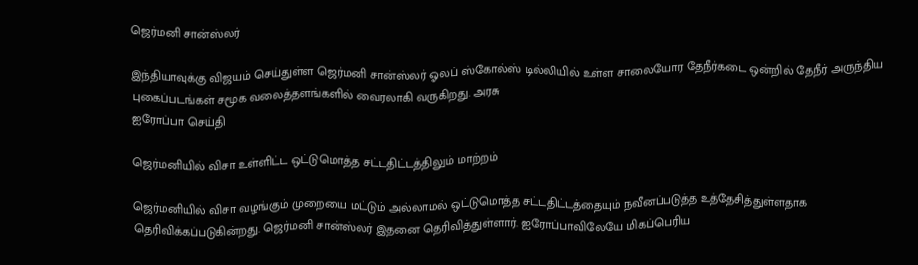ஜெர்மனி சான்ஸ்லர்

இந்தியாவுக்கு விஜயம் செய்துள்ள ஜெர்மனி சான்ஸ்லர் ஓலப் ஸ்கோல்ஸ் டில்லியில் உள்ள சாலையோர தேநீர்கடை ஒன்றில் தேநீர் அருந்திய புகைப்படங்கள் சமூக வலைத்தளங்களில் வைரலாகி வருகிறது. அரசு
ஐரோப்பா செய்தி

ஜெர்மனியில் விசா உள்ளிட்ட ஒட்டுமொத்த சட்டதிட்டத்திலும் மாற்றம்

ஜெர்மனியில் விசா வழங்கும் முறையை மட்டும் அல்லாமல் ஒட்டுமொத்த சட்டதிட்டத்தையும் நவீனப்படுத்த உத்தேசித்துள்ளதாக தெரிவிக்கப்படுகின்றது. ஜெர்மனி சான்ஸ்லர் இதனை தெரிவித்துள்ளார். ஐரோப்பாவிலேயே மிகப்பெரிய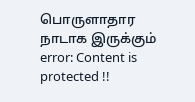பொருளாதார நாடாக இருக்கும்
error: Content is protected !!